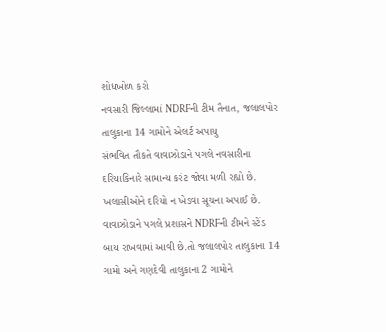શોધખોળ કરો
નવસારી જિલ્લામાં NDRFની ટીમ તૈનાત, જલાલપોર તાલુકાના 14 ગામોને એલર્ટ અપાયુ
સંભવિત તૌકતે વાવાઝોડાને પગલે નવસારીના દરિયાકિનારે સામાન્ય કરંટ જોવા મળી રહ્યો છે. ખલાસીઓને દરિયો ન ખેડવા સૂચના અપાઈ છે. વાવાઝોડાને પગલે પ્રશાસને NDRFની ટીમને સ્ટેંડ બાય રાખવામાં આવી છે.તો જલાલપોર તાલુકાના 14 ગામો અને ગણદેવી તાલુકાના 2 ગામોને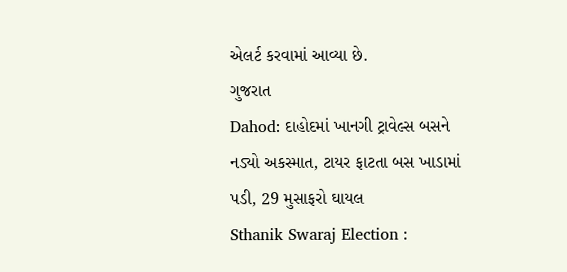એલર્ટ કરવામાં આવ્યા છે.
ગુજરાત
Dahod: દાહોદમાં ખાનગી ટ્રાવેલ્સ બસને નડ્યો અકસ્માત, ટાયર ફાટતા બસ ખાડામાં પડી, 29 મુસાફરો ઘાયલ
Sthanik Swaraj Election :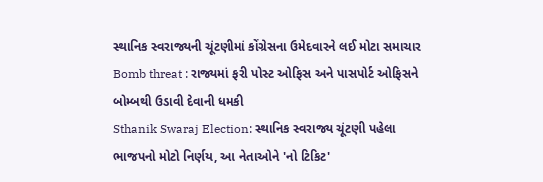સ્થાનિક સ્વરાજ્યની ચૂંટણીમાં કોંગ્રેસના ઉમેદવારને લઈ મોટા સમાચાર
Bomb threat : રાજ્યમાં ફરી પોસ્ટ ઓફિસ અને પાસપોર્ટ ઓફિસને બોમ્બથી ઉડાવી દેવાની ધમકી
Sthanik Swaraj Election: સ્થાનિક સ્વરાજ્ય ચૂંટણી પહેલા ભાજપનો મોટો નિર્ણય, આ નેતાઓને 'નો ટિકિટ'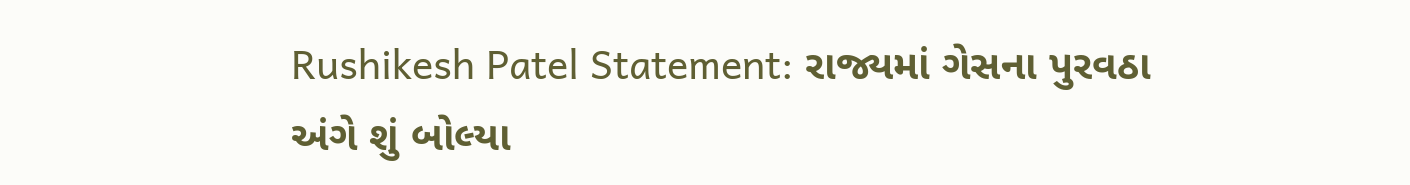Rushikesh Patel Statement: રાજ્યમાં ગેસના પુરવઠા અંગે શું બોલ્યા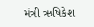મંત્રી ઋષિકેશ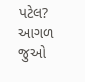પટેલ?
આગળ જુઓ